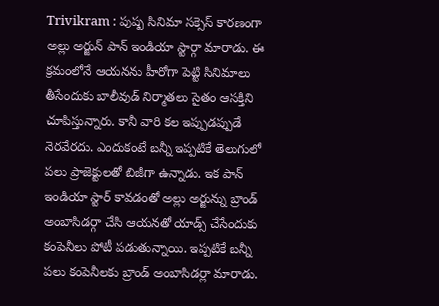Trivikram : పుష్ప సినిమా సక్సెస్ కారణంగా అల్లు అర్జున్ పాన్ ఇండియా స్టార్గా మారాడు. ఈ క్రమంలోనే ఆయనను హీరోగా పెట్టి సినిమాలు తీసేందుకు బాలీవుడ్ నిర్మాతలు సైతం ఆసక్తిని చూపిస్తున్నారు. కానీ వారి కల ఇప్పుడప్పుడే నెరవేరదు. ఎందుకంటే బన్నీ ఇప్పటికే తెలుగులో పలు ప్రాజెక్టులతో బిజీగా ఉన్నాడు. ఇక పాన్ ఇండియా స్టార్ కావడంతో అల్లు అర్జున్ను బ్రాండ్ అంబాసిడర్గా చేసి ఆయనతో యాడ్స్ చేసేందుకు కంపెనీలు పోటీ పడుతున్నాయి. ఇప్పటికే బన్నీ పలు కంపెనీలకు బ్రాండ్ అంబాసిడర్లా మారాడు.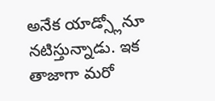అనేక యాడ్స్లోనూ నటిస్తున్నాడు. ఇక తాజాగా మరో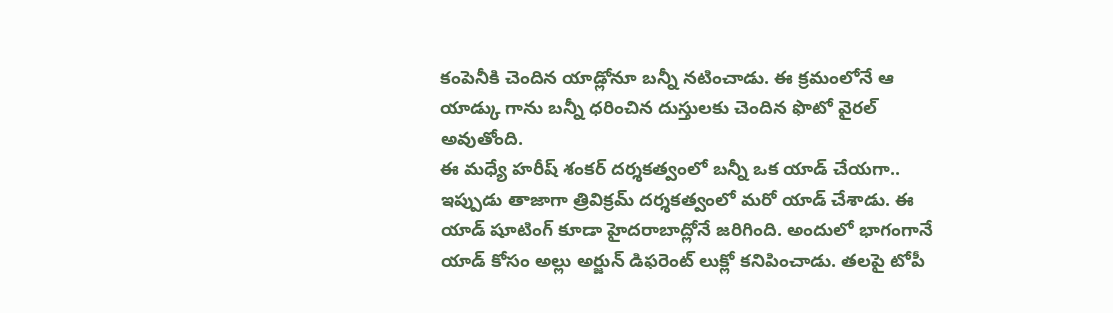కంపెనీకి చెందిన యాడ్లోనూ బన్నీ నటించాడు. ఈ క్రమంలోనే ఆ యాడ్కు గాను బన్నీ ధరించిన దుస్తులకు చెందిన ఫొటో వైరల్ అవుతోంది.
ఈ మధ్యే హరీష్ శంకర్ దర్శకత్వంలో బన్నీ ఒక యాడ్ చేయగా.. ఇప్పుడు తాజాగా త్రివిక్రమ్ దర్శకత్వంలో మరో యాడ్ చేశాడు. ఈ యాడ్ షూటింగ్ కూడా హైదరాబాద్లోనే జరిగింది. అందులో భాగంగానే యాడ్ కోసం అల్లు అర్జున్ డిఫరెంట్ లుక్లో కనిపించాడు. తలపై టోపీ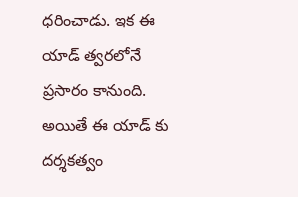ధరించాడు. ఇక ఈ యాడ్ త్వరలోనే ప్రసారం కానుంది. అయితే ఈ యాడ్ కు దర్శకత్వం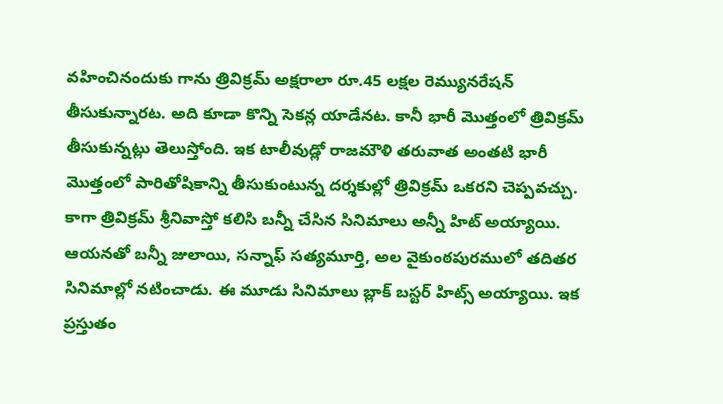వహించినందుకు గాను త్రివిక్రమ్ అక్షరాలా రూ.45 లక్షల రెమ్యునరేషన్ తీసుకున్నారట. అది కూడా కొన్ని సెకన్ల యాడేనట. కానీ భారీ మొత్తంలో త్రివిక్రమ్ తీసుకున్నట్లు తెలుస్తోంది. ఇక టాలీవుడ్లో రాజమౌళి తరువాత అంతటి భారీ మొత్తంలో పారితోషికాన్ని తీసుకుంటున్న దర్శకుల్లో త్రివిక్రమ్ ఒకరని చెప్పవచ్చు.
కాగా త్రివిక్రమ్ శ్రీనివాస్తో కలిసి బన్నీ చేసిన సినిమాలు అన్నీ హిట్ అయ్యాయి. ఆయనతో బన్నీ జులాయి, సన్నాఫ్ సత్యమూర్తి, అల వైకుంఠపురములో తదితర సినిమాల్లో నటించాడు. ఈ మూడు సినిమాలు బ్లాక్ బస్టర్ హిట్స్ అయ్యాయి. ఇక ప్రస్తుతం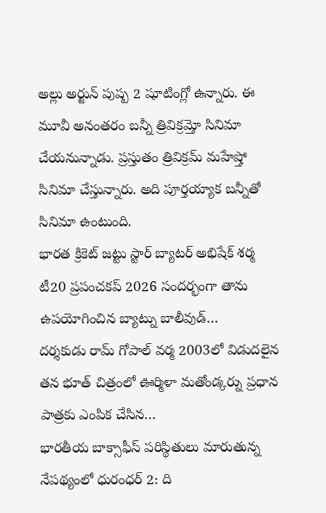అల్లు అర్జున్ పుష్ప 2 షూటింగ్లో ఉన్నారు. ఈ మూవీ అనంతరం బన్నీ త్రివిక్రమ్తో సినిమా చేయనున్నాడు. ప్రస్తుతం త్రివిక్రమ్ మహేష్తో సినిమా చేస్తున్నారు. అది పూర్తయ్యాక బన్నీతో సినిమా ఉంటుంది.
భారత క్రికెట్ జట్టు స్టార్ బ్యాటర్ అభిషేక్ శర్మ టీ20 ప్రపంచకప్ 2026 సందర్భంగా తాను ఉపయోగించిన బ్యాట్ను బాలీవుడ్…
దర్శకుడు రామ్ గోపాల్ వర్మ 2003లో విడుదలైన తన భూత్ చిత్రంలో ఊర్మిళా మతోండ్కర్ను ప్రధాన పాత్రకు ఎంపిక చేసిన…
భారతీయ బాక్సాఫీస్ పరిస్థితులు మారుతున్న నేపథ్యంలో ధురంధర్ 2: ది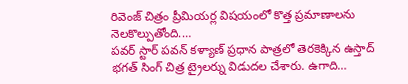రివెంజ్ చిత్రం ప్రీమియర్ల విషయంలో కొత్త ప్రమాణాలను నెలకొల్పుతోంది.…
పవర్ స్టార్ పవన్ కళ్యాణ్ ప్రధాన పాత్రలో తెరకెక్కిన ఉస్తాద్ భగత్ సింగ్ చిత్ర ట్రైలర్ను విడుదల చేశారు. ఉగాది…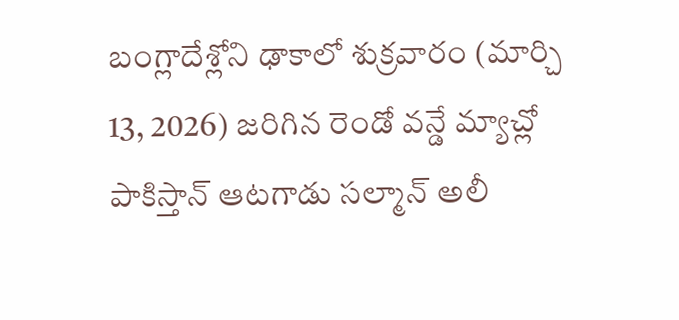బంగ్లాదేశ్లోని ఢాకాలో శుక్రవారం (మార్చి 13, 2026) జరిగిన రెండో వన్డే మ్యాచ్లో పాకిస్తాన్ ఆటగాడు సల్మాన్ అలీ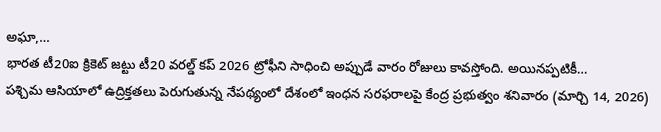అఘా,…
భారత టీ20ఐ క్రికెట్ జట్టు టీ20 వరల్డ్ కప్ 2026 ట్రోఫీని సాధించి అప్పుడే వారం రోజులు కావస్తోంది. అయినప్పటికీ…
పశ్చిమ ఆసియాలో ఉద్రిక్తతలు పెరుగుతున్న నేపథ్యంలో దేశంలో ఇంధన సరఫరాలపై కేంద్ర ప్రభుత్వం శనివారం (మార్చి 14, 2026)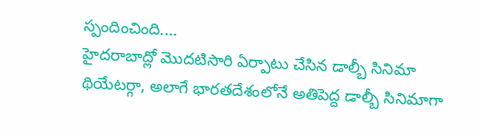స్పందించింది.…
హైదరాబాద్లో మొదటిసారి ఏర్పాటు చేసిన డాల్బీ సినిమా థియేటర్గా, అలాగే భారతదేశంలోనే అతిపెద్ద డాల్బీ సినిమాగా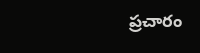ప్రచారం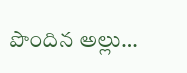పొందిన అల్లు…